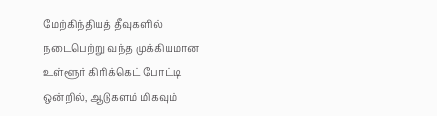மேற்கிந்தியத் தீவுகளில் நடைபெற்று வந்த முக்கியமான உள்ளூர் கிரிக்கெட் போட்டி ஒன்றில், ஆடுகளம் மிகவும்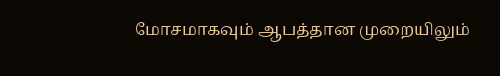மோசமாகவும் ஆபத்தான முறையிலும்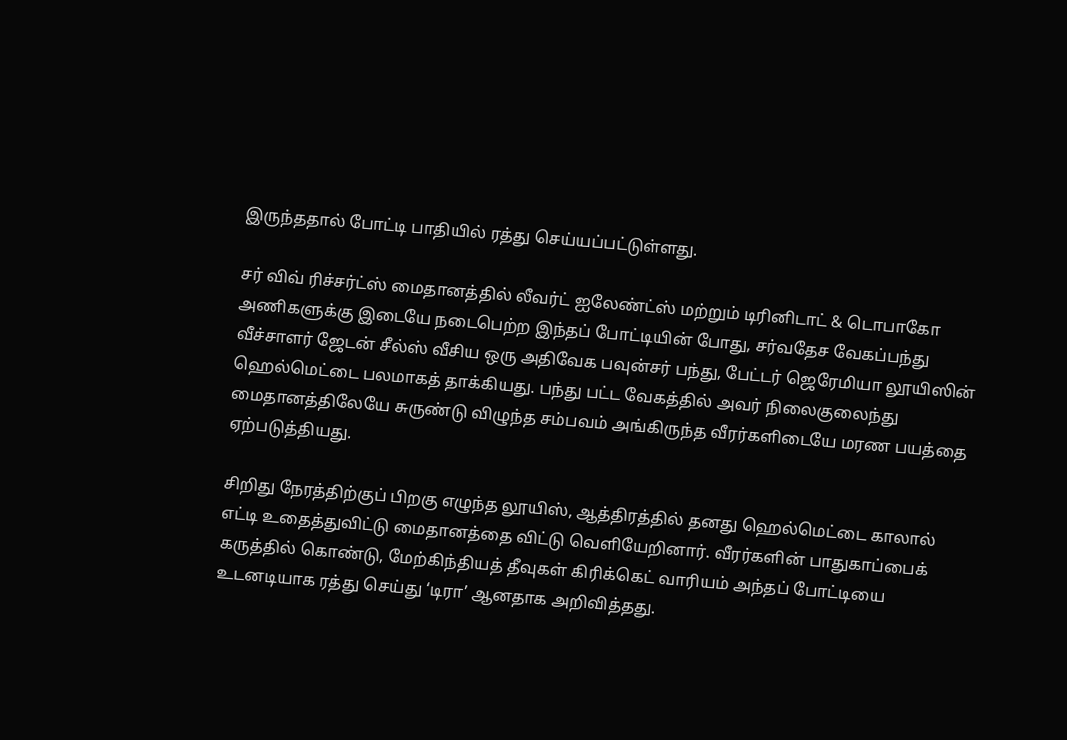இருந்ததால் போட்டி பாதியில் ரத்து செய்யப்பட்டுள்ளது.

சர் விவ் ரிச்சர்ட்ஸ் மைதானத்தில் லீவர்ட் ஐலேண்ட்ஸ் மற்றும் டிரினிடாட் & டொபாகோ அணிகளுக்கு இடையே நடைபெற்ற இந்தப் போட்டியின் போது, சர்வதேச வேகப்பந்து வீச்சாளர் ஜேடன் சீல்ஸ் வீசிய ஒரு அதிவேக பவுன்சர் பந்து, பேட்டர் ஜெரேமியா லூயிஸின் ஹெல்மெட்டை பலமாகத் தாக்கியது. பந்து பட்ட வேகத்தில் அவர் நிலைகுலைந்து மைதானத்திலேயே சுருண்டு விழுந்த சம்பவம் அங்கிருந்த வீரர்களிடையே மரண பயத்தை ஏற்படுத்தியது.

சிறிது நேரத்திற்குப் பிறகு எழுந்த லூயிஸ், ஆத்திரத்தில் தனது ஹெல்மெட்டை காலால் எட்டி உதைத்துவிட்டு மைதானத்தை விட்டு வெளியேறினார். வீரர்களின் பாதுகாப்பைக் கருத்தில் கொண்டு, மேற்கிந்தியத் தீவுகள் கிரிக்கெட் வாரியம் அந்தப் போட்டியை உடனடியாக ரத்து செய்து ‘டிரா’ ஆனதாக அறிவித்தது.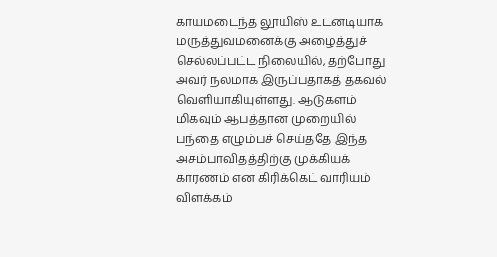காயமடைந்த லூயிஸ் உடனடியாக மருத்துவமனைக்கு அழைத்துச் செல்லப்பட்ட நிலையில், தற்போது அவர் நலமாக இருப்பதாகத் தகவல் வெளியாகியுள்ளது. ஆடுகளம் மிகவும் ஆபத்தான முறையில் பந்தை எழும்பச் செய்ததே இந்த அசம்பாவிதத்திற்கு முக்கியக் காரணம் என கிரிக்கெட் வாரியம் விளக்கம்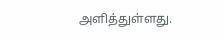அளித்துள்ளது.